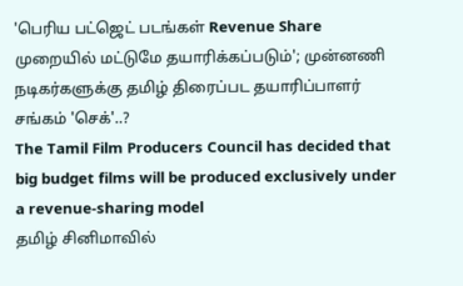'பெரிய பட்ஜெட் படங்கள் Revenue Share முறையில் மட்டுமே தயாரிக்கப்படும்'; முன்னணி நடிகர்களுக்கு தமிழ் திரைப்பட தயாரிப்பாளர் சங்கம் 'செக்'..?
The Tamil Film Producers Council has decided that big budget films will be produced exclusively under a revenue-sharing model
தமிழ் சினிமாவில்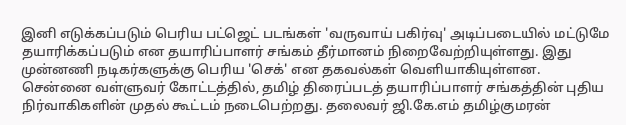இனி எடுக்கப்படும் பெரிய பட்ஜெட் படங்கள் 'வருவாய் பகிர்வு' அடிப்படையில் மட்டுமே தயாரிக்கப்படும் என தயாரிப்பாளர் சங்கம் தீர்மானம் நிறைவேற்றியுள்ளது. இது முன்னணி நடிகர்களுக்கு பெரிய 'செக்' என தகவல்கள் வெளியாகியுள்ளன.
சென்னை வள்ளுவர் கோட்டத்தில், தமிழ் திரைப்படத் தயாரிப்பாளர் சங்கத்தின் புதிய நிர்வாகிகளின் முதல் கூட்டம் நடைபெற்றது. தலைவர் ஜி.கே.எம் தமிழ்குமரன்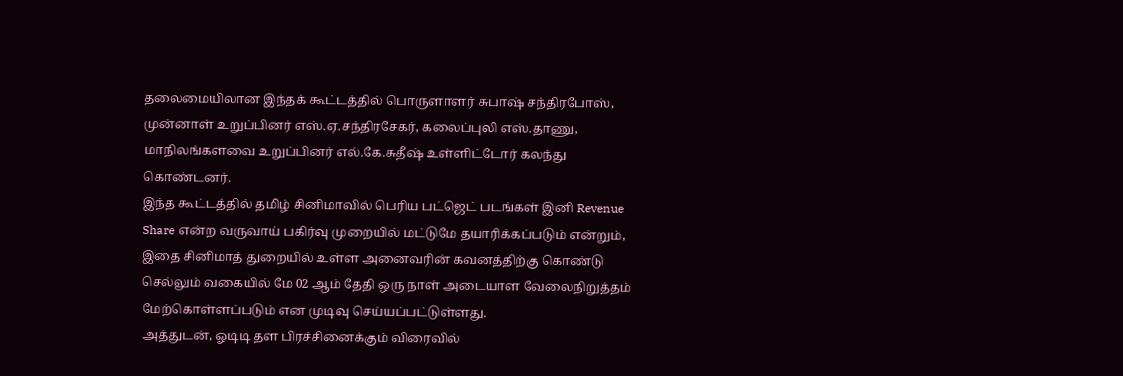தலைமையிலான இந்தக் கூட்டத்தில் பொருளாளர் சுபாஷ் சந்திரபோஸ், முன்னாள் உறுப்பினர் எஸ்.ஏ.சந்திரசேகர், கலைப்புலி எஸ்.தாணு, மாநிலங்களவை உறுப்பினர் எல்.கே.சுதீஷ் உள்ளிட்டோர் கலந்து கொண்டனர்.
இந்த கூட்டத்தில் தமிழ் சினிமாவில் பெரிய பட்ஜெட் படங்கள் இனி Revenue Share என்ற வருவாய் பகிர்வு முறையில் மட்டுமே தயாரிக்கப்படும் என்றும், இதை சினிமாத் துறையில் உள்ள அனைவரின் கவனத்திற்கு கொண்டு செல்லும் வகையில் மே 02 ஆம் தேதி ஒரு நாள் அடையாள வேலைநிறுத்தம் மேற்கொள்ளப்படும் என முடிவு செய்யப்பட்டுள்ளது.
அத்துடன், ஓடிடி தள பிரச்சினைக்கும் விரைவில்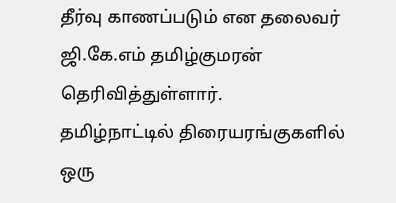தீர்வு காணப்படும் என தலைவர் ஜி.கே.எம் தமிழ்குமரன் தெரிவித்துள்ளார்.
தமிழ்நாட்டில் திரையரங்குகளில் ஒரு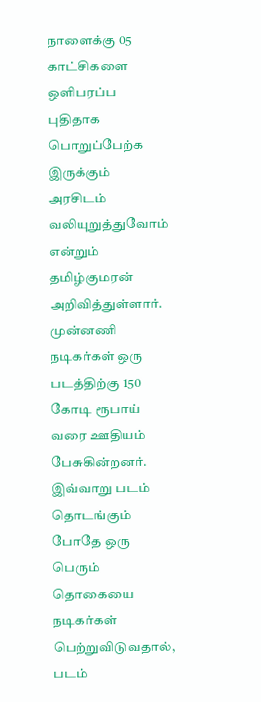நாளைக்கு 05 காட்சிகளை ஒளிபரப்ப புதிதாக பொறுப்பேற்க இருக்கும் அரசிடம் வலியுறுத்துவோம் என்றும் தமிழ்குமரன் அறிவித்துள்ளார்.
முன்னணி நடிகர்கள் ஒரு படத்திற்கு 150 கோடி ரூபாய் வரை ஊதியம் பேசுகின்றனர். இவ்வாறு படம் தொடங்கும் போதே ஒரு பெரும் தொகையை நடிகர்கள் பெற்றுவிடுவதால், படம்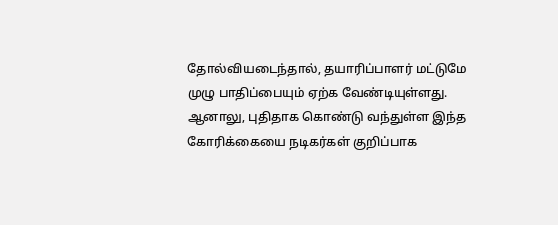தோல்வியடைந்தால், தயாரிப்பாளர் மட்டுமே முழு பாதிப்பையும் ஏற்க வேண்டியுள்ளது.
ஆனாலு, புதிதாக கொண்டு வந்துள்ள இந்த கோரிக்கையை நடிகர்கள் குறிப்பாக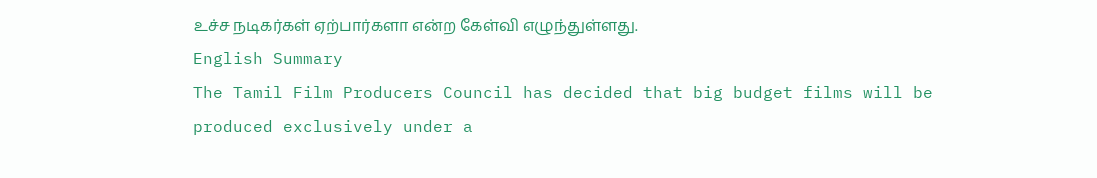உச்ச நடிகர்கள் ஏற்பார்களா என்ற கேள்வி எழுந்துள்ளது.
English Summary
The Tamil Film Producers Council has decided that big budget films will be produced exclusively under a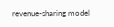revenue-sharing model